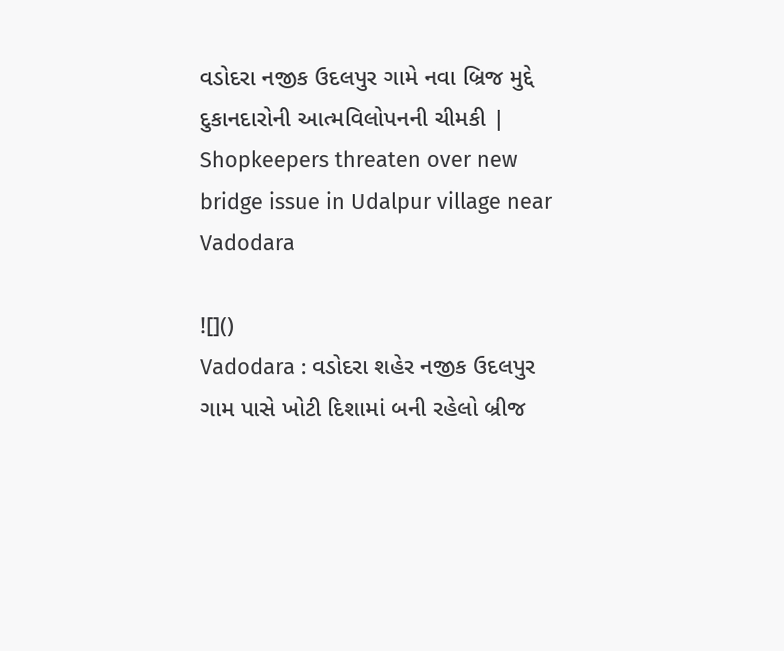વડોદરા નજીક ઉદલપુર ગામે નવા બ્રિજ મુદ્દે દુકાનદારોની આત્મવિલોપનની ચીમકી | Shopkeepers threaten over new bridge issue in Udalpur village near Vadodara

![]()
Vadodara : વડોદરા શહેર નજીક ઉદલપુર ગામ પાસે ખોટી દિશામાં બની રહેલો બ્રીજ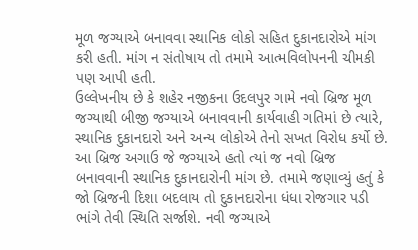મૂળ જગ્યાએ બનાવવા સ્થાનિક લોકો સહિત દુકાનદારોએ માંગ કરી હતી. માંગ ન સંતોષાય તો તમામે આત્મવિલોપનની ચીમકી પણ આપી હતી.
ઉલ્લેખનીય છે કે શહેર નજીકના ઉદલપુર ગામે નવો બ્રિજ મૂળ જગ્યાથી બીજી જગ્યાએ બનાવવાની કાર્યવાહી ગતિમાં છે ત્યારે, સ્થાનિક દુકાનદારો અને અન્ય લોકોએ તેનો સખત વિરોધ કર્યો છે. આ બ્રિજ અગાઉ જે જગ્યાએ હતો ત્યાં જ નવો બ્રિજ બનાવવાની સ્થાનિક દુકાનદારોની માંગ છે. તમામે જણાવ્યું હતું કે જો બ્રિજની દિશા બદલાય તો દુકાનદારોના ધંધા રોજગાર પડી ભાંગે તેવી સ્થિતિ સર્જાશે. નવી જગ્યાએ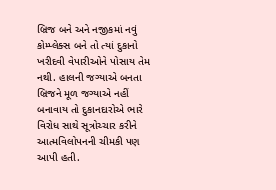બ્રિજ બને અને નજીકમાં નવું કોમ્પ્લેક્સ બને તો ત્યાં દુકાનો ખરીદવી વેપારીઓને પોસાય તેમ નથી. હાલની જગ્યાએ બનતા બ્રિજને મૂળ જગ્યાએ નહીં બનાવાય તો દુકાનદારોએ ભારે વિરોધ સાથે સૂત્રોચ્ચાર કરીને આત્મવિલોપનની ચીમકી પણ આપી હતી.